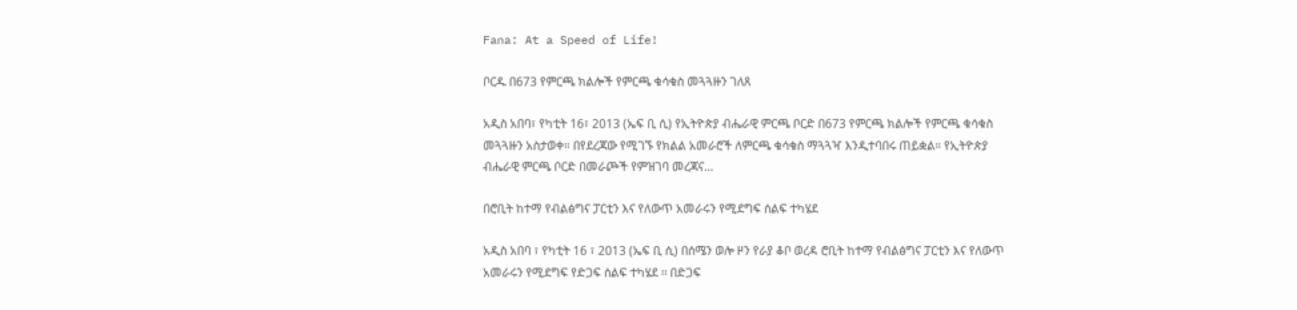Fana: At a Speed of Life!

ቦርዱ በ673 የምርጫ ክልሎች የምርጫ ቁሳቁስ መጓጓዙን ገለጸ

አዲስ አበባ፣ የካቲት 16፣ 2013 (ኤፍ ቢ ሲ) የኢትዮጵያ ብሔራዊ ምርጫ ቦርድ በ673 የምርጫ ክልሎች የምርጫ ቁሳቁስ መጓጓዙን አስታወቀ። በየደረጃው የሚገኙ የክልል አመራሮች ለምርጫ ቁሳቁስ ማጓጓዣ እንዲተባበሩ ጠይቋል። የኢትዮጵያ ብሔራዊ ምርጫ ቦርድ በመራጮች የምዝገባ መረጃና…

በሮቢት ከተማ የብልፅግና ፓርቲን እና የለውጥ አመራሩን የሚደግፍ ሰልፍ ተካሄደ

አዲስ አበባ ፣ የካቲት 16 ፣ 2013 (ኤፍ ቢ ሲ) በሰሜን ወሎ ዞን የራያ ቆቦ ወረዳ ሮቢት ከተማ የብልፅግና ፓርቲን እና የለውጥ አመራሩን የሚደግፍ የድጋፍ ሰልፍ ተካሄደ ፡፡ በድጋፍ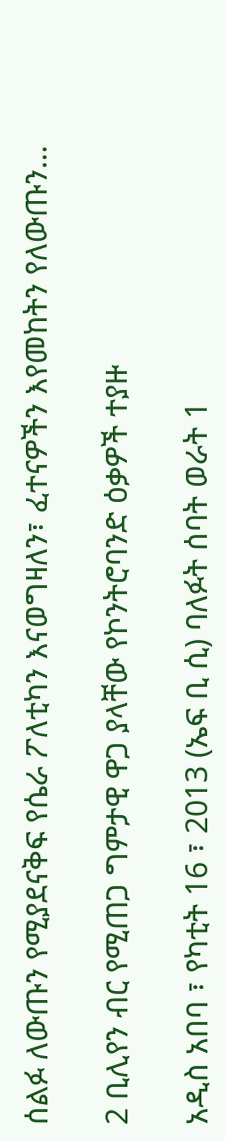ሰልፉ ለውጡን የሚያደናቅፍ የሴራ ፖለቲካን እናወግዛለን፣ ፈተናዎችን እየመከትን የለውጡን…

2 ቢሊየን ብር የሚጠጋ ግምታዊ ዋጋ ያላቸው የኮንትሮባንድ ዕቃዎች ተያዙ

አዲስ አበባ ፣ የካቲት 16 ፣ 2013 (ኤፍ ቢ ሲ) ባለፉት ሰባት ወራት 1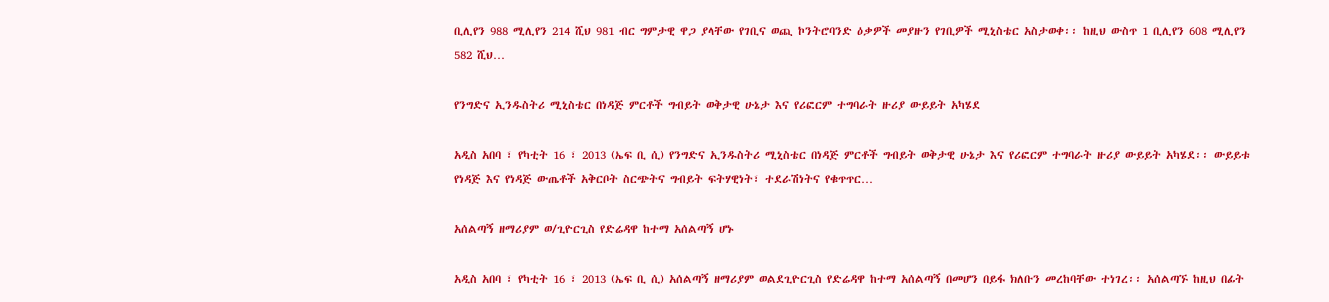ቢሊየን 988 ሚሊየን 214 ሺህ 981 ብር ግምታዊ ዋጋ ያላቸው የገቢና ወጪ ኮንትሮባንድ ዕቃዎች መያዙን የገቢዎች ሚኒስቴር አስታወቀ፡፡ ከዚህ ውስጥ 1 ቢሊየን 608 ሚሊየን 582 ሺህ…

የንግድና ኢንዱስትሪ ሚኒስቴር በነዳጅ ምርቶች ግብይት ወቅታዊ ሁኔታ እና የሪፎርም ተግባራት ዙሪያ ውይይት አካሄደ

አዲስ አበባ ፣ የካቲት 16 ፣ 2013 (ኤፍ ቢ ሲ) የንግድና ኢንዱስትሪ ሚኒስቴር በነዳጅ ምርቶች ግብይት ወቅታዊ ሁኔታ እና የሪፎርም ተግባራት ዙሪያ ውይይት አካሄደ፡፡ ውይይቱ የነዳጅ እና የነዳጅ ውጤቶች አቅርቦት ስርጭትና ግብይት ፍትሃዊነት፣ ተደራሽነትና የቁጥጥር…

አሰልጣኝ ዘማሪያም ወ/ጊዮርጊስ የድሬዳዋ ከተማ አሰልጣኝ ሆኑ

አዲስ አበባ ፣ የካቲት 16 ፣ 2013 (ኤፍ ቢ ሲ) አሰልጣኝ ዘማሪያም ወልደጊዮርጊስ የድሬዳዋ ከተማ አሰልጣኝ በመሆን በይፋ ክለቡን መረከባቸው ተነገረ፡፡ አሰልጣኙ ከዚህ በፊት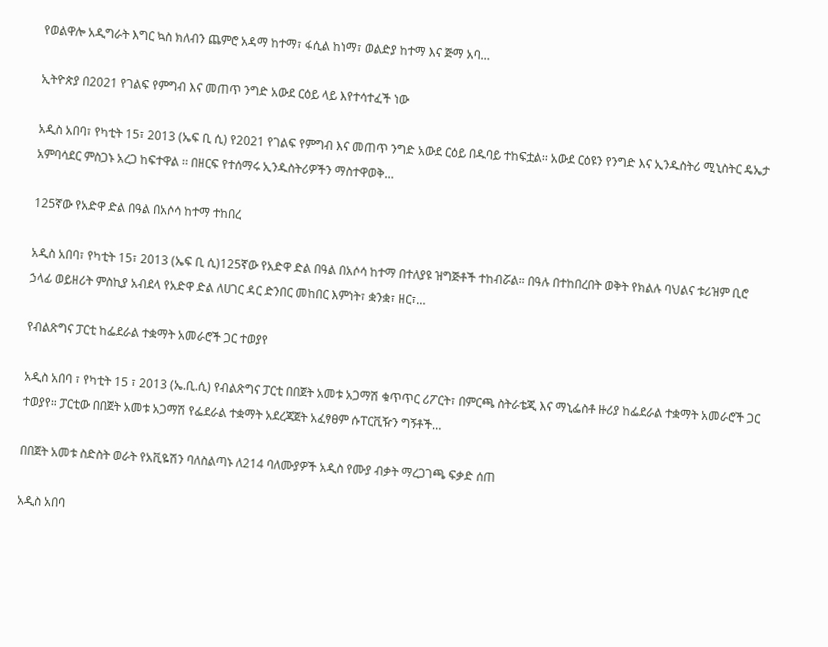የወልዋሎ አዲግራት እግር ኳስ ክለብን ጨምሮ አዳማ ከተማ፣ ፋሲል ከነማ፣ ወልድያ ከተማ እና ጅማ አባ…

ኢትዮጵያ በ2021 የገልፍ የምግብ እና መጠጥ ንግድ አውደ ርዕይ ላይ እየተሳተፈች ነው

አዲስ አበባ፣ የካቲት 15፣ 2013 (ኤፍ ቢ ሲ) የ2021 የገልፍ የምግብ እና መጠጥ ንግድ አውደ ርዕይ በዱባይ ተከፍቷል፡፡ አውደ ርዕዩን የንግድ እና ኢንዱስትሪ ሚኒስትር ዴኤታ አምባሳደር ምስጋኑ አረጋ ከፍተዋል ፡፡ በዘርፍ የተሰማሩ ኢንዱስትሪዎችን ማስተዋወቅ…

125ኛው የአድዋ ድል በዓል በአሶሳ ከተማ ተከበረ

አዲስ አበባ፣ የካቲት 15፣ 2013 (ኤፍ ቢ ሲ)125ኛው የአድዋ ድል በዓል በአሶሳ ከተማ በተለያዩ ዝግጅቶች ተከብሯል። በዓሉ በተከበረበት ወቅት የክልሉ ባህልና ቱሪዝም ቢሮ ኃላፊ ወይዘሪት ምስኪያ አብደላ የአድዋ ድል ለሀገር ዳር ድንበር መከበር እምነት፣ ቋንቋ፣ ዘር፣…

የብልጽግና ፓርቲ ከፌደራል ተቋማት አመራሮች ጋር ተወያየ

አዲስ አበባ ፣ የካቲት 15 ፣ 2013 (ኤ.ቢ.ሲ) የብልጽግና ፓርቲ በበጀት አመቱ አጋማሽ ቁጥጥር ሪፖርት፣ በምርጫ ስትራቴጂ እና ማኒፌስቶ ዙሪያ ከፌደራል ተቋማት አመራሮች ጋር ተወያየ። ፓርቲው በበጀት አመቱ አጋማሽ የፌደራል ተቋማት አደረጃጀት አፈፃፀም ሱፐርቪዥን ግኝቶች…

በበጀት አመቱ ስድስት ወራት የአቪዬሽን ባለስልጣኑ ለ214 ባለሙያዎች አዲስ የሙያ ብቃት ማረጋገጫ ፍቃድ ሰጠ

አዲስ አበባ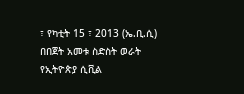፣ የካቲት 15 ፣ 2013 (ኤ.ቢ.ሲ) በበጀት አመቱ ስድስት ወራት የኢትዮጵያ ሲቪል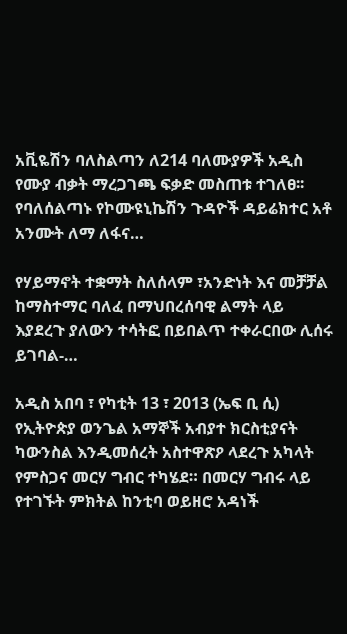አቪዬሽን ባለስልጣን ለ214 ባለሙያዎች አዲስ የሙያ ብቃት ማረጋገጫ ፍቃድ መስጠቱ ተገለፀ፡፡ የባለሰልጣኑ የኮሙዩኒኬሽን ጉዳዮች ዳይሬክተር አቶ አንሙት ለማ ለፋና…

የሃይማኖት ተቋማት ስለሰላም ፣አንድነት እና መቻቻል ከማስተማር ባለፈ በማህበረሰባዊ ልማት ላይ እያደረጉ ያለውን ተሳትፎ በይበልጥ ተቀራርበው ሊሰሩ ይገባል-…

አዲስ አበባ ፣ የካቲት 13 ፣ 2013 (ኤፍ ቢ ሲ) የኢትዮጵያ ወንጌል አማኞች አብያተ ክርስቲያናት ካውንስል እንዲመሰረት አስተዋጽዖ ላደረጉ አካላት የምስጋና መርሃ ግብር ተካሄደ። በመርሃ ግብሩ ላይ የተገኙት ምክትል ከንቲባ ወይዘሮ አዳነች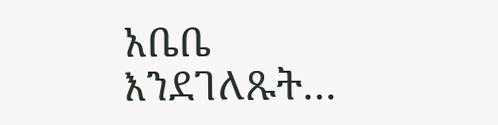አቤቤ እንደገለጹት…